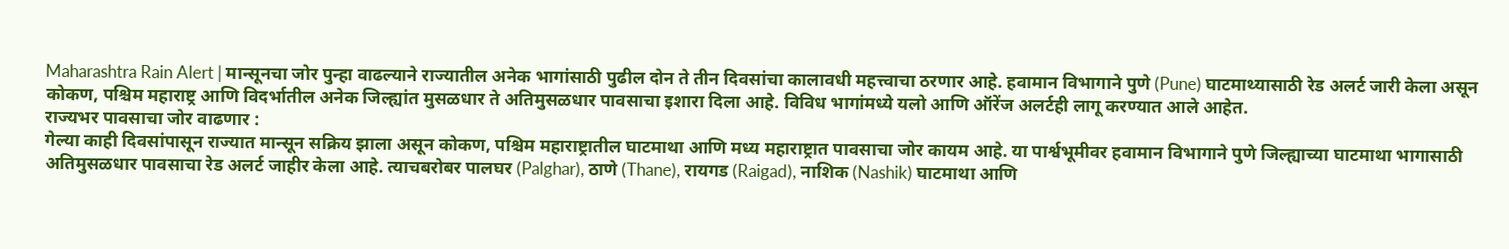Maharashtra Rain Alert | मान्सूनचा जोर पुन्हा वाढल्याने राज्यातील अनेक भागांसाठी पुढील दोन ते तीन दिवसांचा कालावधी महत्त्वाचा ठरणार आहे. हवामान विभागाने पुणे (Pune) घाटमाथ्यासाठी रेड अलर्ट जारी केला असून कोकण, पश्चिम महाराष्ट्र आणि विदर्भातील अनेक जिल्ह्यांत मुसळधार ते अतिमुसळधार पावसाचा इशारा दिला आहे. विविध भागांमध्ये यलो आणि ऑरेंज अलर्टही लागू करण्यात आले आहेत.
राज्यभर पावसाचा जोर वाढणार :
गेल्या काही दिवसांपासून राज्यात मान्सून सक्रिय झाला असून कोकण, पश्चिम महाराष्ट्रातील घाटमाथा आणि मध्य महाराष्ट्रात पावसाचा जोर कायम आहे. या पार्श्वभूमीवर हवामान विभागाने पुणे जिल्ह्याच्या घाटमाथा भागासाठी अतिमुसळधार पावसाचा रेड अलर्ट जाहीर केला आहे. त्याचबरोबर पालघर (Palghar), ठाणे (Thane), रायगड (Raigad), नाशिक (Nashik) घाटमाथा आणि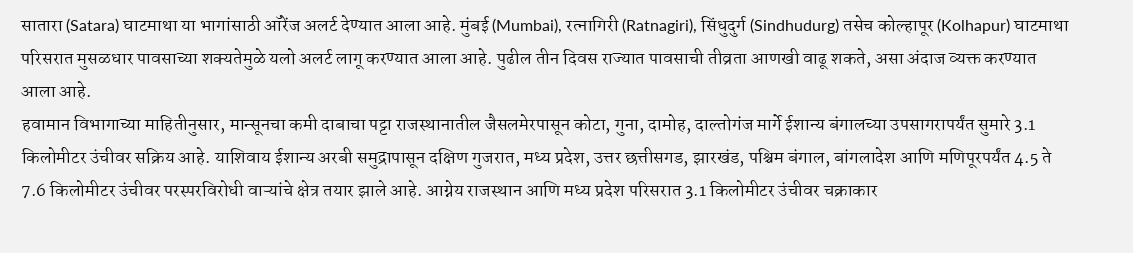सातारा (Satara) घाटमाथा या भागांसाठी ऑरेंज अलर्ट देण्यात आला आहे. मुंबई (Mumbai), रत्नागिरी (Ratnagiri), सिंधुदुर्ग (Sindhudurg) तसेच कोल्हापूर (Kolhapur) घाटमाथा परिसरात मुसळधार पावसाच्या शक्यतेमुळे यलो अलर्ट लागू करण्यात आला आहे. पुढील तीन दिवस राज्यात पावसाची तीव्रता आणखी वाढू शकते, असा अंदाज व्यक्त करण्यात आला आहे.
हवामान विभागाच्या माहितीनुसार, मान्सूनचा कमी दाबाचा पट्टा राजस्थानातील जैसलमेरपासून कोटा, गुना, दामोह, दाल्तोगंज मार्गे ईशान्य बंगालच्या उपसागरापर्यंत सुमारे 3.1 किलोमीटर उंचीवर सक्रिय आहे. याशिवाय ईशान्य अरबी समुद्रापासून दक्षिण गुजरात, मध्य प्रदेश, उत्तर छत्तीसगड, झारखंड, पश्चिम बंगाल, बांगलादेश आणि मणिपूरपर्यंत 4.5 ते 7.6 किलोमीटर उंचीवर परस्परविरोधी वाऱ्यांचे क्षेत्र तयार झाले आहे. आग्नेय राजस्थान आणि मध्य प्रदेश परिसरात 3.1 किलोमीटर उंचीवर चक्राकार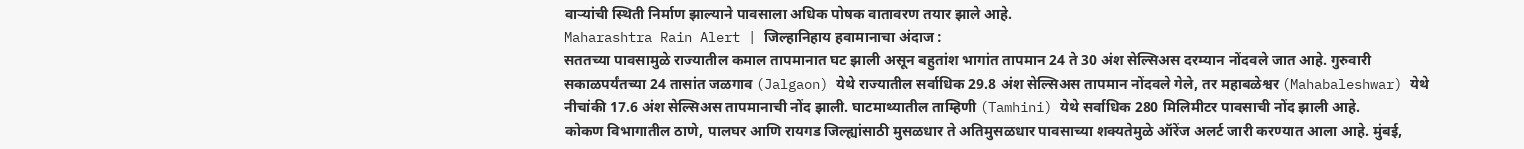वाऱ्यांची स्थिती निर्माण झाल्याने पावसाला अधिक पोषक वातावरण तयार झाले आहे.
Maharashtra Rain Alert | जिल्हानिहाय हवामानाचा अंदाज :
सततच्या पावसामुळे राज्यातील कमाल तापमानात घट झाली असून बहुतांश भागांत तापमान 24 ते 30 अंश सेल्सिअस दरम्यान नोंदवले जात आहे. गुरुवारी सकाळपर्यंतच्या 24 तासांत जळगाव (Jalgaon) येथे राज्यातील सर्वाधिक 29.8 अंश सेल्सिअस तापमान नोंदवले गेले, तर महाबळेश्वर (Mahabaleshwar) येथे नीचांकी 17.6 अंश सेल्सिअस तापमानाची नोंद झाली. घाटमाथ्यातील ताम्हिणी (Tamhini) येथे सर्वाधिक 280 मिलिमीटर पावसाची नोंद झाली आहे.
कोकण विभागातील ठाणे, पालघर आणि रायगड जिल्ह्यांसाठी मुसळधार ते अतिमुसळधार पावसाच्या शक्यतेमुळे ऑरेंज अलर्ट जारी करण्यात आला आहे. मुंबई,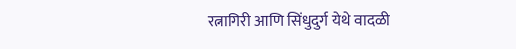रत्नागिरी आणि सिंधुदुर्ग येथे वादळी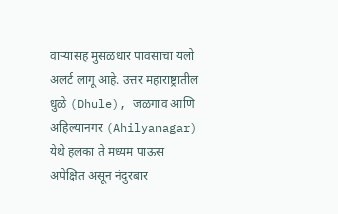वाऱ्यासह मुसळधार पावसाचा यलो अलर्ट लागू आहे. उत्तर महाराष्ट्रातील धुळे (Dhule), जळगाव आणि अहिल्यानगर (Ahilyanagar) येथे हलका ते मध्यम पाऊस अपेक्षित असून नंदुरबार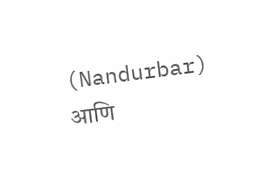(Nandurbar) आणि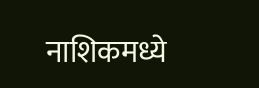नाशिकमध्ये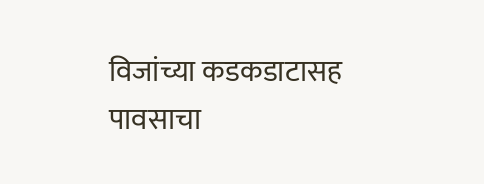विजांच्या कडकडाटासह पावसाचा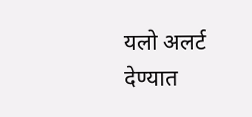यलो अलर्ट देण्यात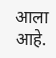आला आहे.